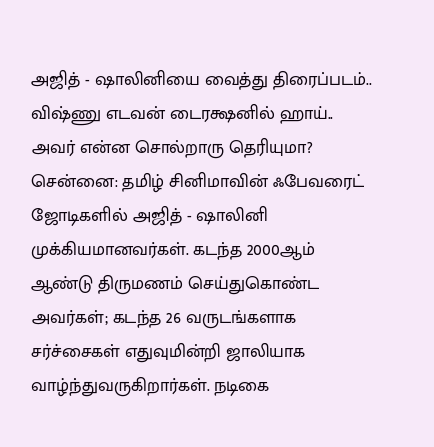அஜித் - ஷாலினியை வைத்து திரைப்படம்.. விஷ்ணு எடவன் டைரக்ஷனில் ஹாய்.. அவர் என்ன சொல்றாரு தெரியுமா?
சென்னை: தமிழ் சினிமாவின் ஃபேவரைட் ஜோடிகளில் அஜித் - ஷாலினி முக்கியமானவர்கள். கடந்த 2000ஆம் ஆண்டு திருமணம் செய்துகொண்ட அவர்கள்; கடந்த 26 வருடங்களாக சர்ச்சைகள் எதுவுமின்றி ஜாலியாக வாழ்ந்துவருகிறார்கள். நடிகை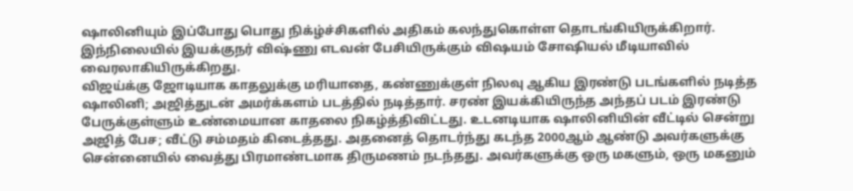ஷாலினியும் இப்போது பொது நிக்ழ்ச்சிகளில் அதிகம் கலந்துகொள்ள தொடங்கியிருக்கிறார். இந்நிலையில் இயக்குநர் விஷ்ணு எடவன் பேசியிருக்கும் விஷயம் சோஷியல் மீடியாவில் வைரலாகியிருக்கிறது.
விஜய்க்கு ஜோடியாக காதலுக்கு மரியாதை, கண்ணுக்குள் நிலவு ஆகிய இரண்டு படங்களில் நடித்த ஷாலினி; அஜித்துடன் அமர்க்களம் படத்தில் நடித்தார். சரண் இயக்கியிருந்த அந்தப் படம் இரண்டு பேருக்குள்ளும் உண்மையான காதலை நிகழ்த்திவிட்டது. உடனடியாக ஷாலினியின் வீட்டில் சென்று அஜித் பேச; வீட்டு சம்மதம் கிடைத்தது. அதனைத் தொடர்ந்து கடந்த 2000ஆம் ஆண்டு அவர்களுக்கு சென்னையில் வைத்து பிரமாண்டமாக திருமணம் நடந்தது. அவர்களுக்கு ஒரு மகளும், ஒரு மகனும்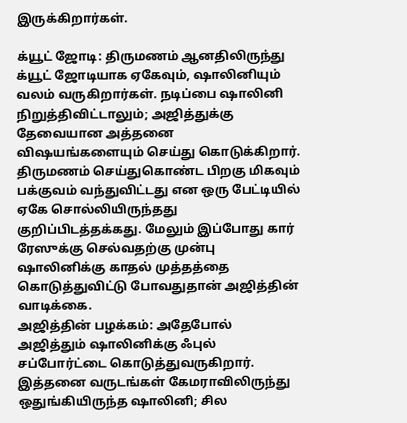இருக்கிறார்கள்.

க்யூட் ஜோடி: திருமணம் ஆனதிலிருந்து க்யூட் ஜோடியாக ஏகேவும், ஷாலினியும் வலம் வருகிறார்கள். நடிப்பை ஷாலினி நிறுத்திவிட்டாலும்; அஜித்துக்கு தேவையான அத்தனை விஷயங்களையும் செய்து கொடுக்கிறார். திருமணம் செய்துகொண்ட பிறகு மிகவும் பக்குவம் வந்துவிட்டது என ஒரு பேட்டியில் ஏகே சொல்லியிருந்தது குறிப்பிடத்தக்கது. மேலும் இப்போது கார் ரேஸுக்கு செல்வதற்கு முன்பு ஷாலினிக்கு காதல் முத்தத்தை கொடுத்துவிட்டு போவதுதான் அஜித்தின் வாடிக்கை.
அஜித்தின் பழக்கம்: அதேபோல் அஜித்தும் ஷாலினிக்கு ஃபுல் சப்போர்ட்டை கொடுத்துவருகிறார். இத்தனை வருடங்கள் கேமராவிலிருந்து ஒதுங்கியிருந்த ஷாலினி; சில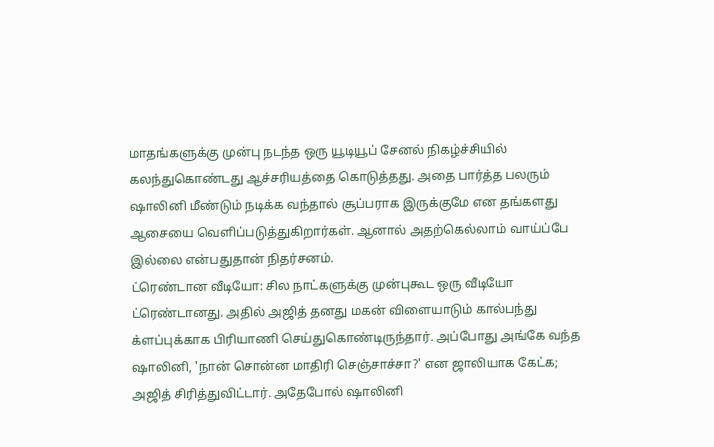மாதங்களுக்கு முன்பு நடந்த ஒரு யூடியூப் சேனல் நிகழ்ச்சியில் கலந்துகொண்டது ஆச்சரியத்தை கொடுத்தது. அதை பார்த்த பலரும் ஷாலினி மீண்டும் நடிக்க வந்தால் சூப்பராக இருக்குமே என தங்களது ஆசையை வெளிப்படுத்துகிறார்கள். ஆனால் அதற்கெல்லாம் வாய்ப்பே இல்லை என்பதுதான் நிதர்சனம்.
ட்ரெண்டான வீடியோ: சில நாட்களுக்கு முன்புகூட ஒரு வீடியோ ட்ரெண்டானது. அதில் அஜித் தனது மகன் விளையாடும் கால்பந்து க்ளப்புக்காக பிரியாணி செய்துகொண்டிருந்தார். அப்போது அங்கே வந்த ஷாலினி, 'நான் சொன்ன மாதிரி செஞ்சாச்சா?' என ஜாலியாக கேட்க; அஜித் சிரித்துவிட்டார். அதேபோல் ஷாலினி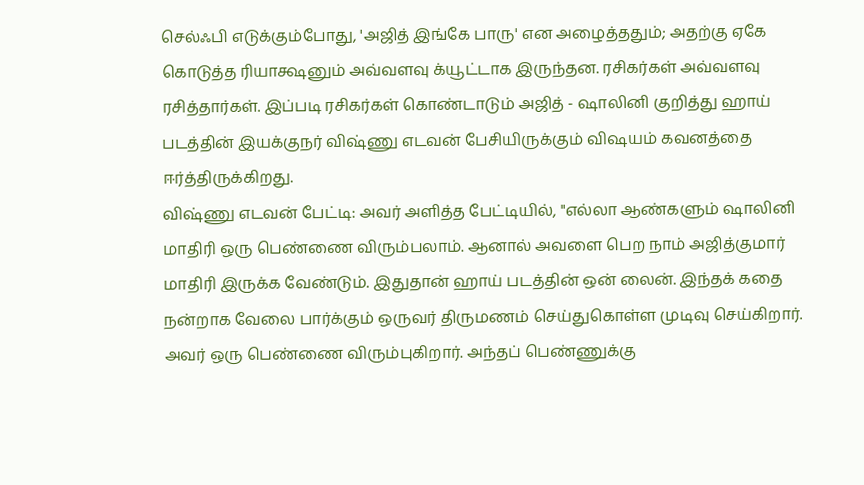செல்ஃபி எடுக்கும்போது, 'அஜித் இங்கே பாரு' என அழைத்ததும்; அதற்கு ஏகே கொடுத்த ரியாக்ஷனும் அவ்வளவு க்யூட்டாக இருந்தன. ரசிகர்கள் அவ்வளவு ரசித்தார்கள். இப்படி ரசிகர்கள் கொண்டாடும் அஜித் - ஷாலினி குறித்து ஹாய் படத்தின் இயக்குநர் விஷ்ணு எடவன் பேசியிருக்கும் விஷயம் கவனத்தை ஈர்த்திருக்கிறது.
விஷ்ணு எடவன் பேட்டி: அவர் அளித்த பேட்டியில், "எல்லா ஆண்களும் ஷாலினி மாதிரி ஒரு பெண்ணை விரும்பலாம். ஆனால் அவளை பெற நாம் அஜித்குமார் மாதிரி இருக்க வேண்டும். இதுதான் ஹாய் படத்தின் ஒன் லைன். இந்தக் கதை நன்றாக வேலை பார்க்கும் ஒருவர் திருமணம் செய்துகொள்ள முடிவு செய்கிறார். அவர் ஒரு பெண்ணை விரும்புகிறார். அந்தப் பெண்ணுக்கு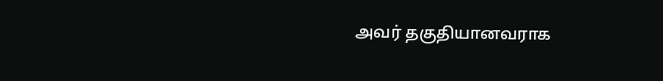அவர் தகுதியானவராக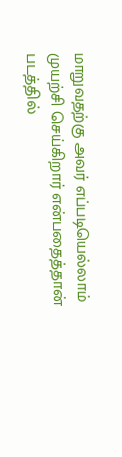மாறுவதற்கு அவர் எப்படியெல்லாம் முயற்சி செய்கிறார் என்பதைத்தான் படத்தில்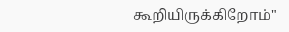கூறியிருக்கிறோம்"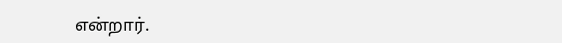என்றார்.